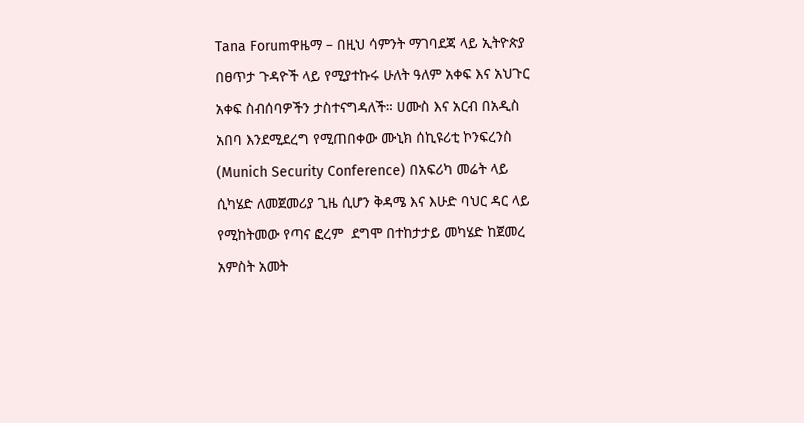Tana Forumዋዜማ – በዚህ ሳምንት ማገባደጃ ላይ ኢትዮጵያ በፀጥታ ጉዳዮች ላይ የሚያተኩሩ ሁለት ዓለም አቀፍ እና አህጉር አቀፍ ስብሰባዎችን ታስተናግዳለች። ሀሙስ እና አርብ በአዲስ አበባ እንደሚደረግ የሚጠበቀው ሙኒክ ሰኪዩሪቲ ኮንፍረንስ (Munich Security Conference) በአፍሪካ መሬት ላይ ሲካሄድ ለመጀመሪያ ጊዜ ሲሆን ቅዳሜ እና እሁድ ባህር ዳር ላይ የሚከትመው የጣና ፎረም  ደግሞ በተከታታይ መካሄድ ከጀመረ አምስት አመት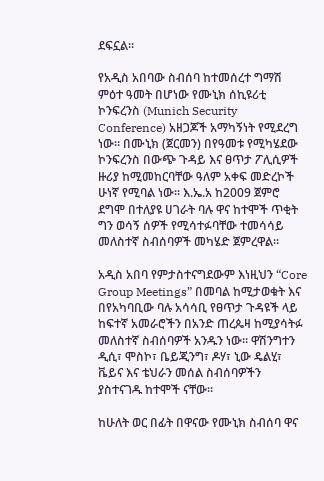ደፍኗል።

የአዲስ አበባው ስብሰባ ከተመሰረተ ግማሽ ምዕተ ዓመት በሆነው የሙኒክ ሰኪዩሪቲ ኮንፍረንስ (Munich Security Conference) አዘጋጆች አማካኝነት የሚደረግ ነው። በሙኒክ (ጀርመን) በየዓመቱ የሚካሄደው ኮንፍረንስ በውጭ ጉዳይ እና ፀጥታ ፖሊሲዎች ዙሪያ ከሚመከርባቸው ዓለም አቀፍ መድረኮች ሁነኛ የሚባል ነው። እ.ኤ.አ ከ2009 ጀምሮ ደግሞ በተለያዩ ሀገራት ባሉ ዋና ከተሞች ጥቂት ግን ወሳኝ ሰዎች የሚሳተፉባቸው ተመሳሳይ መለስተኛ ስብሰባዎች መካሄድ ጀምረዋል።

አዲስ አበባ የምታስተናግደውም እነዚህን “Core Group Meetings” በመባል ከሚታወቁት እና በየአካባቢው ባሉ አሳሳቢ የፀጥታ ጉዳዩች ላይ ከፍተኛ አመራሮችን በአንድ ጠረጴዛ ከሚያሳትፉ መለስተኛ ስብሰባዎች አንዱን ነው። ዋሽንግተን ዲሲ፣ ሞስኮ፣ ቤይጂንግ፣ ዶሃ፣ ኒው ዴልሂ፣ ቬይና እና ቴህራን መሰል ስብሰባዎችን ያስተናገዱ ከተሞች ናቸው።

ከሁለት ወር በፊት በዋናው የሙኒክ ስብሰባ ዋና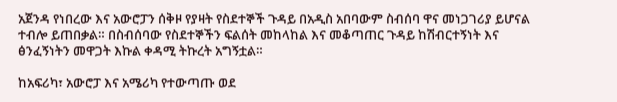አጀንዳ የነበረው እና አውሮፓን ሰቅዞ የያዛት የስደተኞች ጉዳይ በአዲስ አበባውም ስብሰባ ዋና መነጋገሪያ ይሆናል ተብሎ ይጠበቃል። በስብሰባው የስደተኞችን ፍልሰት መከላከል እና መቆጣጠር ጉዳይ ከሽብርተኝነት እና ፅንፈኝነትን መዋጋት እኩል ቀዳሚ ትኩረት አግኝቷል።

ከአፍሪካ፣ አውሮፓ እና አሜሪካ የተውጣጡ ወደ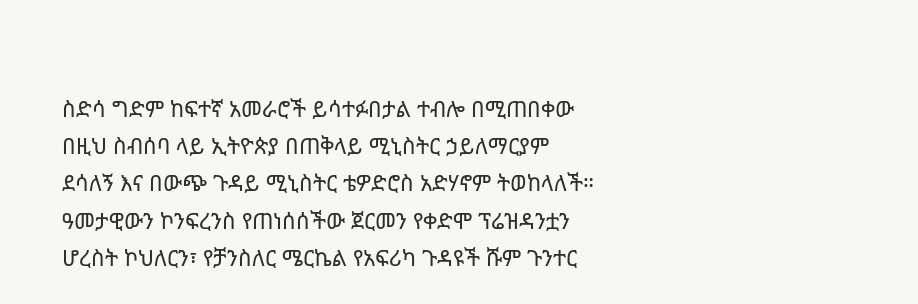ስድሳ ግድም ከፍተኛ አመራሮች ይሳተፉበታል ተብሎ በሚጠበቀው በዚህ ስብሰባ ላይ ኢትዮጵያ በጠቅላይ ሚኒስትር ኃይለማርያም ደሳለኝ እና በውጭ ጉዳይ ሚኒስትር ቴዎድሮስ አድሃኖም ትወከላለች። ዓመታዊውን ኮንፍረንስ የጠነሰሰችው ጀርመን የቀድሞ ፕሬዝዳንቷን ሆረስት ኮህለርን፣ የቻንስለር ሜርኬል የአፍሪካ ጉዳዩች ሹም ጉንተር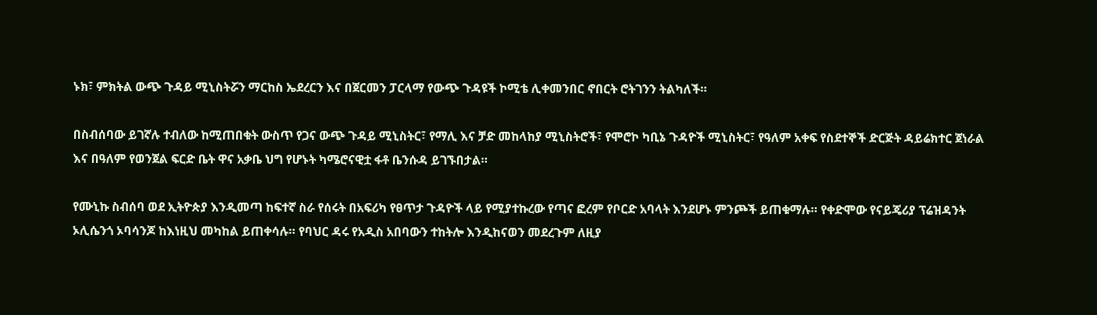ኑክ፣ ምክትል ውጭ ጉዳይ ሚኒስትሯን ማርከስ ኤደረርን እና በጀርመን ፓርላማ የውጭ ጉዳዩች ኮሚቴ ሊቀመንበር ኖበርት ሮትገንን ትልካለች።

በስብሰባው ይገኛሉ ተብለው ከሚጠበቁት ውስጥ የጋና ውጭ ጉዳይ ሚኒስትር፣ የማሊ እና ቻድ መከላከያ ሚኒስትሮች፣ የሞሮኮ ካቢኔ ጉዳዮች ሚኒስትር፣ የዓለም አቀፍ የስደተኞች ድርጅት ዳይሬክተር ጀነራል እና በዓለም የወንጀል ፍርድ ቤት ዋና አቃቤ ህግ የሆኑት ካሜሮናዊቷ ፋቶ ቤንሱዳ ይገኙበታል።

የሙኒኩ ስብሰባ ወደ ኢትዮጵያ እንዲመጣ ከፍተኛ ስራ የሰሩት በአፍሪካ የፀጥታ ጉዳዮች ላይ የሚያተኩረው የጣና ፎረም የቦርድ አባላት እንደሆኑ ምንጮች ይጠቁማሉ። የቀድሞው የናይጄሪያ ፕሬዝዳንት ኦሊሴንጎ ኦባሳንጆ ከእነዚህ መካከል ይጠቀሳሉ። የባህር ዳሩ የአዲስ አበባውን ተከትሎ እንዲከናወን መደረጉም ለዚያ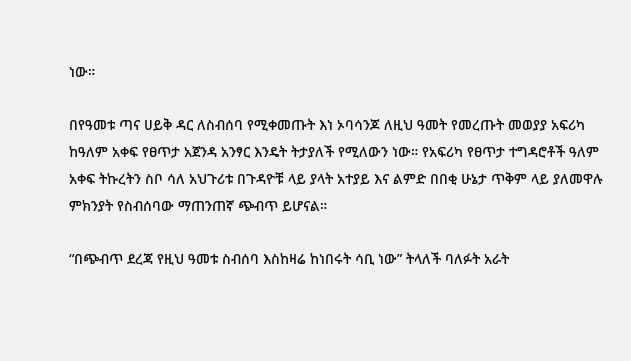ነው።

በየዓመቱ ጣና ሀይቅ ዳር ለስብሰባ የሚቀመጡት እነ ኦባሳንጆ ለዚህ ዓመት የመረጡት መወያያ አፍሪካ ከዓለም አቀፍ የፀጥታ አጀንዳ አንፃር እንዴት ትታያለች የሚለውን ነው። የአፍሪካ የፀጥታ ተግዳሮቶች ዓለም አቀፍ ትኩረትን ስቦ ሳለ አህጉሪቱ በጉዳዮቹ ላይ ያላት አተያይ እና ልምድ በበቂ ሁኔታ ጥቅም ላይ ያለመዋሉ ምክንያት የስብሰባው ማጠንጠኛ ጭብጥ ይሆናል።

“በጭብጥ ደረጃ የዚህ ዓመቱ ስብሰባ እስከዛሬ ከነበሩት ሳቢ ነው” ትላለች ባለፉት አራት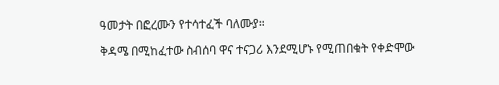ዓመታት በፎረሙን የተሳተፈች ባለሙያ።

ቅዳሜ በሚከፈተው ስብሰባ ዋና ተናጋሪ እንደሚሆኑ የሚጠበቁት የቀድሞው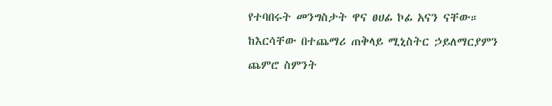የተባበሩት መንግስታት ዋና ፀሀፊ ኮፊ አናን ናቸው። ከእርሳቸው በተጨማሪ ጠቅላይ ሚኒስትር ኃይለማርያምን ጨምሮ ስምንት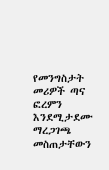የመንግስታት መሪዎች ጣና ፎረምን እንደሚታደሙ ማረጋገጫ መስጠታቸውን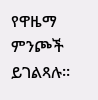የዋዜማ ምንጮች ይገልጻሉ።